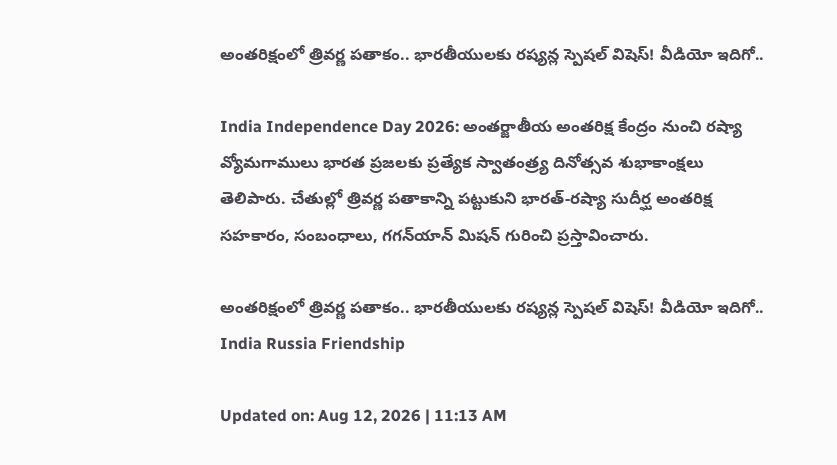అంతరిక్షంలో త్రివర్ణ పతాకం.. భారతీయులకు రష్యన్ల స్పెషల్ విషెస్! వీడియో ఇదిగో..

India Independence Day 2026: అంతర్జాతీయ అంతరిక్ష కేంద్రం నుంచి రష్యా వ్యోమగాములు భారత ప్రజలకు ప్రత్యేక స్వాతంత్ర్య దినోత్సవ శుభాకాంక్షలు తెలిపారు. చేతుల్లో త్రివర్ణ పతాకాన్ని పట్టుకుని భారత్-రష్యా సుదీర్ఘ అంతరిక్ష సహకారం, సంబంధాలు, గగన్‌యాన్ మిషన్ గురించి ప్రస్తావించారు.

అంతరిక్షంలో త్రివర్ణ పతాకం.. భారతీయులకు రష్యన్ల స్పెషల్ విషెస్! వీడియో ఇదిగో..
India Russia Friendship

Updated on: Aug 12, 2026 | 11:13 AM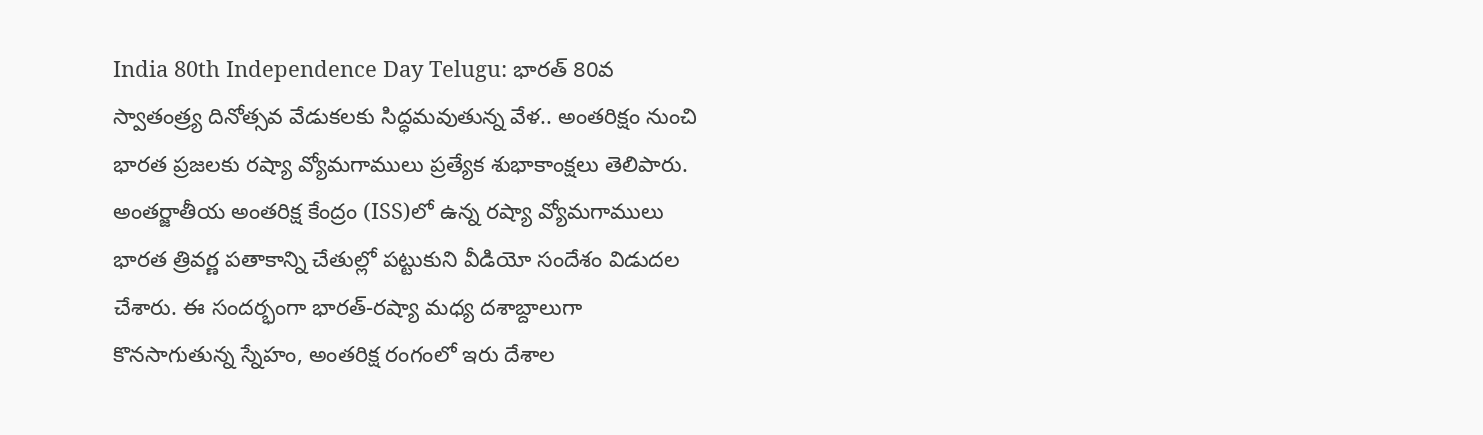India 80th Independence Day Telugu: భారత్ 80వ స్వాతంత్ర్య దినోత్సవ వేడుకలకు సిద్ధమవుతున్న వేళ.. అంతరిక్షం నుంచి భారత ప్రజలకు రష్యా వ్యోమగాములు ప్రత్యేక శుభాకాంక్షలు తెలిపారు. అంతర్జాతీయ అంతరిక్ష కేంద్రం (ISS)లో ఉన్న రష్యా వ్యోమగాములు భారత త్రివర్ణ పతాకాన్ని చేతుల్లో పట్టుకుని వీడియో సందేశం విడుదల చేశారు. ఈ సందర్భంగా భారత్-రష్యా మధ్య దశాబ్దాలుగా కొనసాగుతున్న స్నేహం, అంతరిక్ష రంగంలో ఇరు దేశాల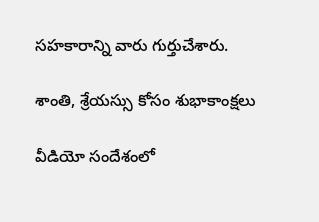సహకారాన్ని వారు గుర్తుచేశారు.

శాంతి, శ్రేయస్సు కోసం శుభాకాంక్షలు

వీడియో సందేశంలో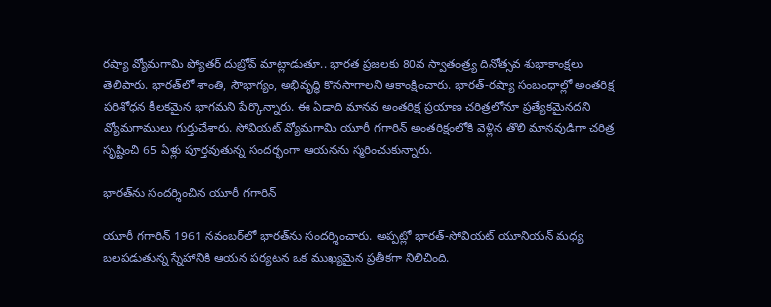రష్యా వ్యోమగామి ప్యోతర్ దుబ్రోవ్ మాట్లాడుతూ.. భారత ప్రజలకు 80వ స్వాతంత్ర్య దినోత్సవ శుభాకాంక్షలు తెలిపారు. భారత్‌లో శాంతి, సౌభాగ్యం, అభివృద్ధి కొనసాగాలని ఆకాంక్షించారు. భారత్-రష్యా సంబంధాల్లో అంతరిక్ష పరిశోధన కీలకమైన భాగమని పేర్కొన్నారు. ఈ ఏడాది మానవ అంతరిక్ష ప్రయాణ చరిత్రలోనూ ప్రత్యేకమైనదని వ్యోమగాములు గుర్తుచేశారు. సోవియట్ వ్యోమగామి యూరీ గగారిన్ అంతరిక్షంలోకి వెళ్లిన తొలి మానవుడిగా చరిత్ర సృష్టించి 65 ఏళ్లు పూర్తవుతున్న సందర్భంగా ఆయనను స్మరించుకున్నారు.

భారత్‌ను సందర్శించిన యూరీ గగారిన్

యూరీ గగారిన్ 1961 నవంబర్‌లో భారత్‌ను సందర్శించారు. అప్పట్లో భారత్-సోవియట్ యూనియన్ మధ్య బలపడుతున్న స్నేహానికి ఆయన పర్యటన ఒక ముఖ్యమైన ప్రతీకగా నిలిచింది.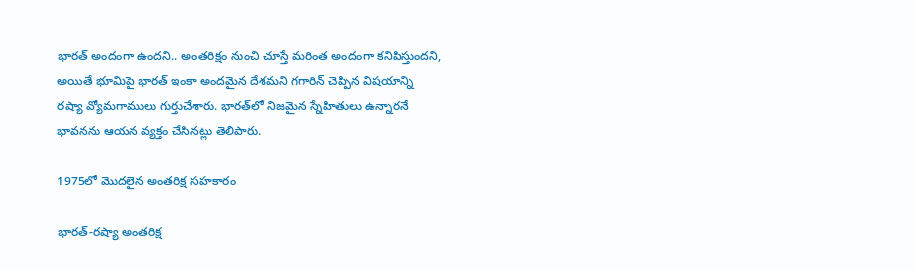భారత్ అందంగా ఉందని.. అంతరిక్షం నుంచి చూస్తే మరింత అందంగా కనిపిస్తుందని, అయితే భూమిపై భారత్ ఇంకా అందమైన దేశమని గగారిన్ చెప్పిన విషయాన్ని రష్యా వ్యోమగాములు గుర్తుచేశారు. భారత్‌లో నిజమైన స్నేహితులు ఉన్నారనే భావనను ఆయన వ్యక్తం చేసినట్లు తెలిపారు.

1975లో మొదలైన అంతరిక్ష సహకారం

భారత్-రష్యా అంతరిక్ష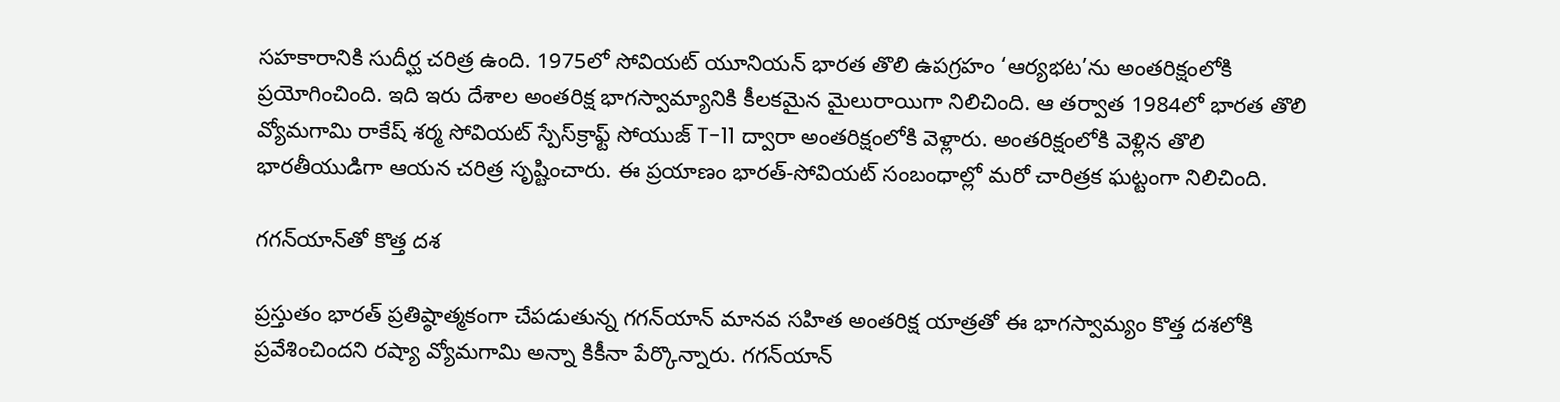సహకారానికి సుదీర్ఘ చరిత్ర ఉంది. 1975లో సోవియట్ యూనియన్ భారత తొలి ఉపగ్రహం ‘ఆర్యభట’ను అంతరిక్షంలోకి ప్రయోగించింది. ఇది ఇరు దేశాల అంతరిక్ష భాగస్వామ్యానికి కీలకమైన మైలురాయిగా నిలిచింది. ఆ తర్వాత 1984లో భారత తొలి వ్యోమగామి రాకేష్ శర్మ సోవియట్ స్పేస్‌క్రాఫ్ట్ సోయుజ్ T-11 ద్వారా అంతరిక్షంలోకి వెళ్లారు. అంతరిక్షంలోకి వెళ్లిన తొలి భారతీయుడిగా ఆయన చరిత్ర సృష్టించారు. ఈ ప్రయాణం భారత్-సోవియట్ సంబంధాల్లో మరో చారిత్రక ఘట్టంగా నిలిచింది.

గగన్‌యాన్‌తో కొత్త దశ

ప్రస్తుతం భారత్ ప్రతిష్ఠాత్మకంగా చేపడుతున్న గగన్‌యాన్ మానవ సహిత అంతరిక్ష యాత్రతో ఈ భాగస్వామ్యం కొత్త దశలోకి ప్రవేశించిందని రష్యా వ్యోమగామి అన్నా కికీనా పేర్కొన్నారు. గగన్‌యాన్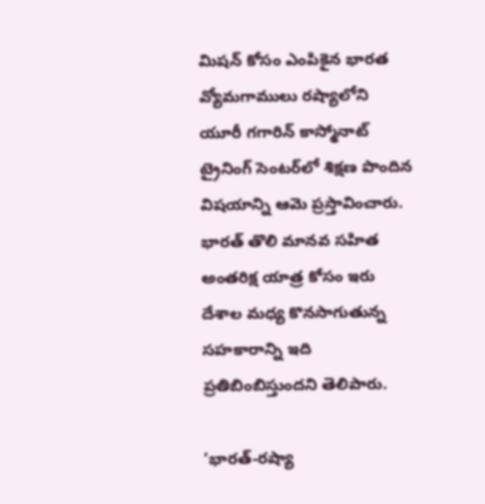మిషన్ కోసం ఎంపికైన భారత వ్యోమగాములు రష్యాలోని యూరీ గగారిన్ కాస్మోనాట్ ట్రైనింగ్ సెంటర్‌లో శిక్షణ పొందిన విషయాన్ని ఆమె ప్రస్తావించారు. భారత్ తొలి మానవ సహిత అంతరిక్ష యాత్ర కోసం ఇరు దేశాల మధ్య కొనసాగుతున్న సహకారాన్ని ఇది ప్రతిబింబిస్తుందని తెలిపారు.

‘భారత్-రష్యా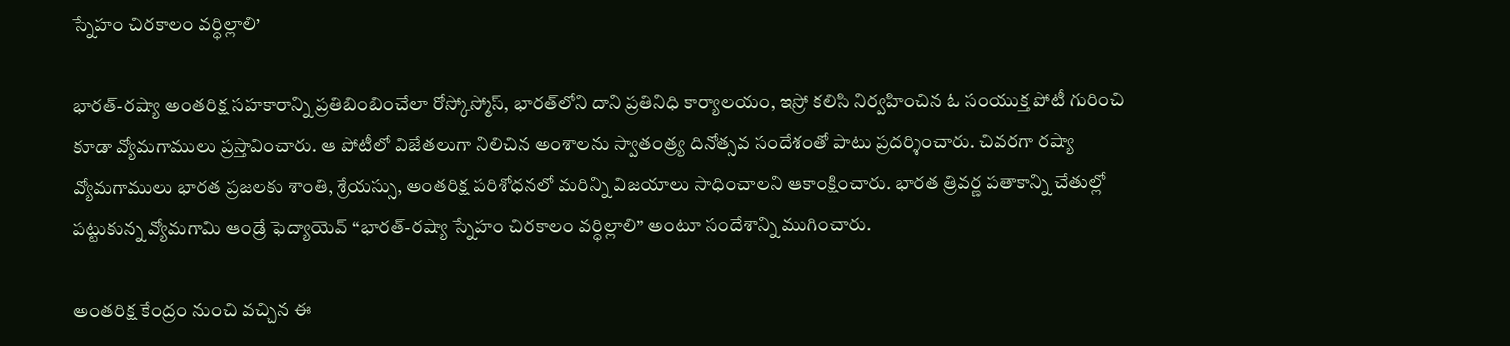స్నేహం చిరకాలం వర్ధిల్లాలి’

భారత్-రష్యా అంతరిక్ష సహకారాన్ని ప్రతిబింబించేలా రోస్కోస్మోస్, భారత్‌లోని దాని ప్రతినిధి కార్యాలయం, ఇస్రో కలిసి నిర్వహించిన ఓ సంయుక్త పోటీ గురించి కూడా వ్యోమగాములు ప్రస్తావించారు. ఆ పోటీలో విజేతలుగా నిలిచిన అంశాలను స్వాతంత్ర్య దినోత్సవ సందేశంతో పాటు ప్రదర్శించారు. చివరగా రష్యా వ్యోమగాములు భారత ప్రజలకు శాంతి, శ్రేయస్సు, అంతరిక్ష పరిశోధనలో మరిన్ని విజయాలు సాధించాలని ఆకాంక్షించారు. భారత త్రివర్ణ పతాకాన్ని చేతుల్లో పట్టుకున్న వ్యోమగామి ఆండ్రే ఫెద్యాయెవ్ “భారత్-రష్యా స్నేహం చిరకాలం వర్ధిల్లాలి” అంటూ సందేశాన్ని ముగించారు.

అంతరిక్ష కేంద్రం నుంచి వచ్చిన ఈ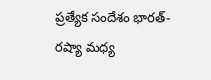ప్రత్యేక సందేశం భారత్-రష్యా మధ్య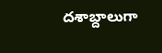దశాబ్దాలుగా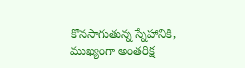కొనసాగుతున్న స్నేహానికి, ముఖ్యంగా అంతరిక్ష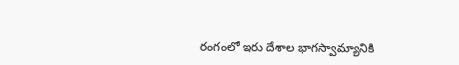రంగంలో ఇరు దేశాల భాగస్వామ్యానికి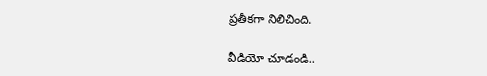ప్రతీకగా నిలిచింది.

వీడియో చూడండి..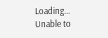Loading...
Unable to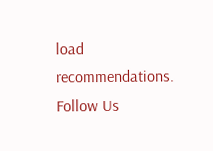load recommendations.
Follow Us